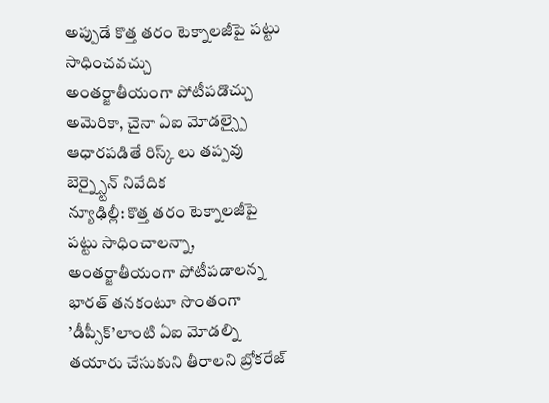అప్పుడే కొత్త తరం టెక్నాలజీపై పట్టు సాధించవచ్చు
అంతర్జాతీయంగా పోటీపడొచ్చు
అమెరికా, చైనా ఏఐ మోడల్స్పై ఆధారపడితే రిస్క్ లు తప్పవు
బెర్న్స్టైన్ నివేదిక
న్యూఢిల్లీ: కొత్త తరం టెక్నాలజీపై పట్టు సాధించాలన్నా, అంతర్జాతీయంగా పోటీపడాలన్న భారత్ తనకంటూ సొంతంగా ’డీప్సీక్’లాంటి ఏఐ మోడల్ని తయారు చేసుకుని తీరాలని బ్రోకరేజ్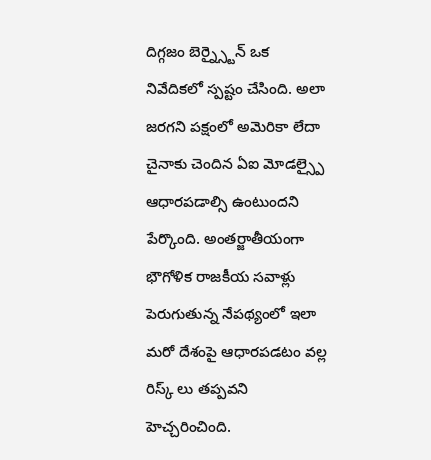దిగ్గజం బెర్న్స్టైన్ ఒక నివేదికలో స్పష్టం చేసింది. అలా జరగని పక్షంలో అమెరికా లేదా చైనాకు చెందిన ఏఐ మోడల్స్పై ఆధారపడాల్సి ఉంటుందని పేర్కొంది. అంతర్జాతీయంగా భౌగోళిక రాజకీయ సవాళ్లు పెరుగుతున్న నేపథ్యంలో ఇలా మరో దేశంపై ఆధారపడటం వల్ల రిస్క్ లు తప్పవని హెచ్చరించింది.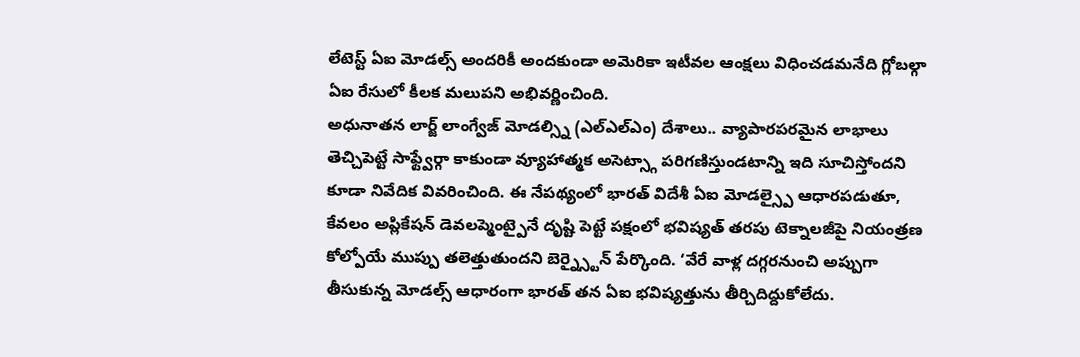లేటెస్ట్ ఏఐ మోడల్స్ అందరికీ అందకుండా అమెరికా ఇటీవల ఆంక్షలు విధించడమనేది గ్లోబల్గా ఏఐ రేసులో కీలక మలుపని అభివర్ణించింది.
అధునాతన లార్జ్ లాంగ్వేజ్ మోడల్స్ని (ఎల్ఎల్ఎం) దేశాలు.. వ్యాపారపరమైన లాభాలు తెచ్చిపెట్టే సాఫ్ట్వేర్గా కాకుండా వ్యూహాత్మక అసెట్స్గా పరిగణిస్తుండటాన్ని ఇది సూచిస్తోందని కూడా నివేదిక వివరించింది. ఈ నేపథ్యంలో భారత్ విదేశీ ఏఐ మోడల్స్పై ఆధారపడుతూ, కేవలం అప్లికేషన్ డెవలప్మెంట్పైనే దృష్టి పెట్టే పక్షంలో భవిష్యత్ తరపు టెక్నాలజీపై నియంత్రణ కోల్పోయే ముప్పు తలెత్తుతుందని బెర్న్స్టైన్ పేర్కొంది. ‘వేరే వాళ్ల దగ్గరనుంచి అప్పుగా తీసుకున్న మోడల్స్ ఆధారంగా భారత్ తన ఏఐ భవిష్యత్తును తీర్చిదిద్దుకోలేదు.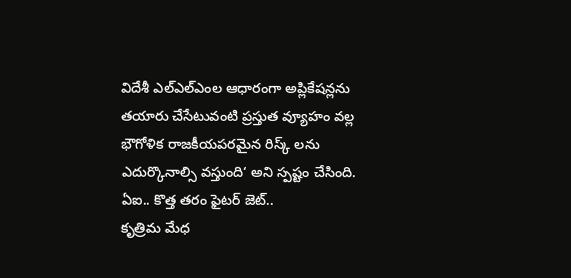విదేశీ ఎల్ఎల్ఎంల ఆధారంగా అప్లికేషన్లను తయారు చేసేటువంటి ప్రస్తుత వ్యూహం వల్ల భౌగోళిక రాజకీయపరమైన రిస్క్ లను ఎదుర్కొనాల్సి వస్తుంది‘ అని స్పష్టం చేసింది.
ఏఐ.. కొత్త తరం ఫైటర్ జెట్..
కృత్రిమ మేధ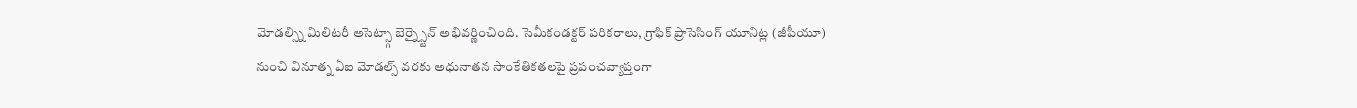మోడల్స్ని మిలిటరీ అసెట్స్గా బెర్న్స్టైన్ అభివర్ణించింది. సెమీకండక్టర్ పరికరాలు, గ్రాఫిక్ ప్రాసెసింగ్ యూనిట్ల (జీపీయూ) నుంచి వినూత్న ఏఐ మోడల్స్ వరకు అధునాతన సాంకేతికతలపై ప్రపంచవ్యాప్తంగా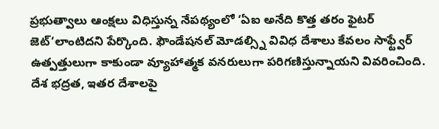ప్రభుత్వాలు ఆంక్షలు విధిస్తున్న నేపథ్యంలో ‘ఏఐ అనేది కొత్త తరం ఫైటర్ జెట్‘లాంటిదని పేర్కొంది. ఫౌండేషనల్ మోడల్స్ని వివిధ దేశాలు కేవలం సాఫ్ట్వేర్ ఉత్పత్తులుగా కాకుండా వ్యూహాత్మక వనరులుగా పరిగణిస్తున్నాయని వివరించింది. దేశ భద్రత, ఇతర దేశాలపై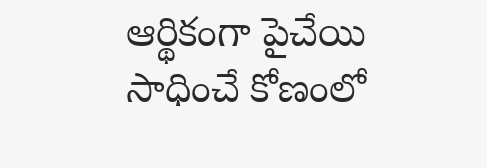ఆర్థికంగా పైచేయి సాధించే కోణంలో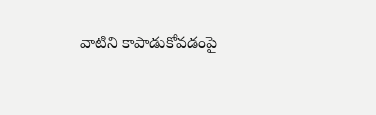వాటిని కాపాడుకోవడంపై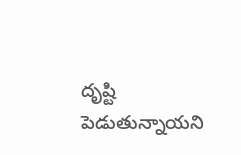దృష్టి పెడుతున్నాయని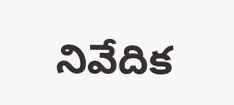నివేదిక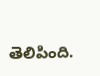తెలిపింది.